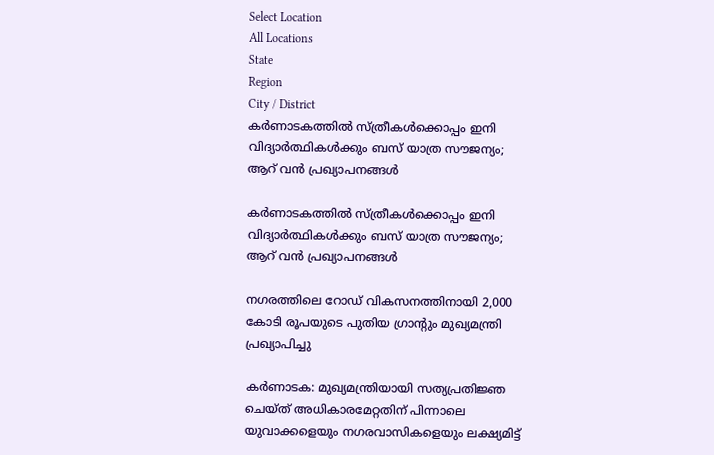Select Location
All Locations
State
Region
City / District
കർണാടകത്തിൽ സ്ത്രീകൾക്കൊപ്പം ഇനി വിദ്യാർത്ഥികൾക്കും ബസ് യാത്ര സൗജന്യം; ആറ് വൻ പ്രഖ്യാപനങ്ങൾ

കർണാടകത്തിൽ സ്ത്രീകൾക്കൊപ്പം ഇനി വിദ്യാർത്ഥികൾക്കും ബസ് യാത്ര സൗജന്യം; ആറ് വൻ പ്രഖ്യാപനങ്ങൾ

നഗരത്തിലെ റോഡ് വികസനത്തിനായി 2,000 കോടി രൂപയുടെ പുതിയ ഗ്രാന്റും മുഖ്യമന്ത്രി പ്രഖ്യാപിച്ചു

കർണാടക: മുഖ്യമന്ത്രിയായി സത്യപ്രതിജ്ഞ ചെയ്ത് അധികാരമേറ്റതിന് പിന്നാലെ യുവാക്കളെയും നഗരവാസികളെയും ലക്ഷ്യമിട്ട്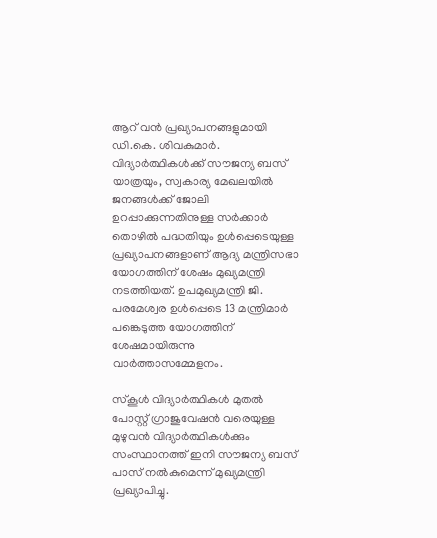ആറ് വൻ പ്രഖ്യാപനങ്ങളുമായി ഡി.കെ. ശിവകുമാർ. വിദ്യാർത്ഥികൾക്ക് സൗജന്യ ബസ് യാത്രയും, സ്വകാര്യ മേഖലയിൽ ജനങ്ങൾക്ക് ജോലി ഉറപ്പാക്കുന്നതിനുള്ള സർക്കാർ തൊഴിൽ പദ്ധതിയും ഉൾപ്പെടെയുള്ള പ്രഖ്യാപനങ്ങളാണ് ആദ്യ മന്ത്രിസഭാ യോഗത്തിന് ശേഷം മുഖ്യമന്ത്രി നടത്തിയത്. ഉപമുഖ്യമന്ത്രി ജി. പരമേശ്വര ഉൾപ്പെടെ 13 മന്ത്രിമാർ പങ്കെടുത്ത യോഗത്തിന് ശേഷമായിരുന്നു വാർത്താസമ്മേളനം.

സ്കൂൾ വിദ്യാർത്ഥികൾ മുതൽ പോസ്റ്റ് ഗ്രാജുവേഷൻ വരെയുള്ള മുഴുവൻ വിദ്യാർത്ഥികൾക്കും സംസ്ഥാനത്ത് ഇനി സൗജന്യ ബസ് പാസ് നൽകുമെന്ന് മുഖ്യമന്ത്രി പ്രഖ്യാപിച്ചു.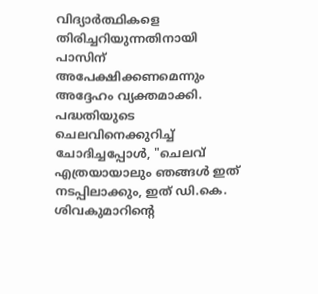വിദ്യാർത്ഥികളെ തിരിച്ചറിയുന്നതിനായി പാസിന് അപേക്ഷിക്കണമെന്നും അദ്ദേഹം വ്യക്തമാക്കി. പദ്ധതിയുടെ ചെലവിനെക്കുറിച്ച് ചോദിച്ചപ്പോൾ, "ചെലവ് എത്രയായാലും ഞങ്ങൾ ഇത് നടപ്പിലാക്കും, ഇത് ഡി.കെ. ശിവകുമാറിന്റെ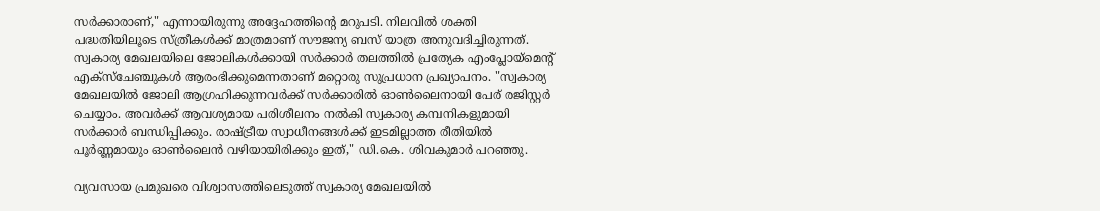സർക്കാരാണ്," എന്നായിരുന്നു അദ്ദേഹത്തിന്റെ മറുപടി. നിലവിൽ ശക്തി പദ്ധതിയിലൂടെ സ്ത്രീകൾക്ക് മാത്രമാണ് സൗജന്യ ബസ് യാത്ര അനുവദിച്ചിരുന്നത്. സ്വകാര്യ മേഖലയിലെ ജോലികൾക്കായി സർക്കാർ തലത്തിൽ പ്രത്യേക എംപ്ലോയ്‌മെന്റ് എക്സ്ചേഞ്ചുകൾ ആരംഭിക്കുമെന്നതാണ് മറ്റൊരു സുപ്രധാന പ്രഖ്യാപനം. "സ്വകാര്യ മേഖലയിൽ ജോലി ആഗ്രഹിക്കുന്നവർക്ക് സർക്കാരിൽ ഓൺലൈനായി പേര് രജിസ്റ്റർ ചെയ്യാം. അവർക്ക് ആവശ്യമായ പരിശീലനം നൽകി സ്വകാര്യ കമ്പനികളുമായി സർക്കാർ ബന്ധിപ്പിക്കും. രാഷ്ട്രീയ സ്വാധീനങ്ങൾക്ക് ഇടമില്ലാത്ത രീതിയിൽ പൂർണ്ണമായും ഓൺലൈൻ വഴിയായിരിക്കും ഇത്," ഡി.കെ. ശിവകുമാർ പറഞ്ഞു.

വ്യവസായ പ്രമുഖരെ വിശ്വാസത്തിലെടുത്ത് സ്വകാര്യ മേഖലയിൽ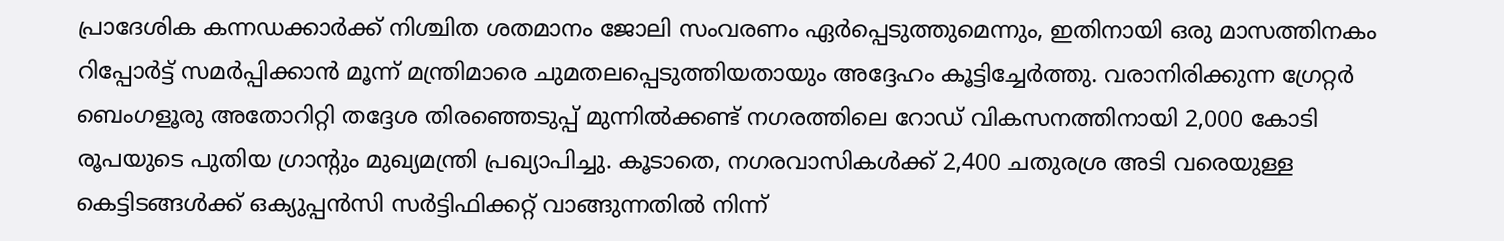പ്രാദേശിക കന്നഡക്കാർക്ക് നിശ്ചിത ശതമാനം ജോലി സംവരണം ഏർപ്പെടുത്തുമെന്നും, ഇതിനായി ഒരു മാസത്തിനകം റിപ്പോർട്ട് സമർപ്പിക്കാൻ മൂന്ന് മന്ത്രിമാരെ ചുമതലപ്പെടുത്തിയതായും അദ്ദേഹം കൂട്ടിച്ചേർത്തു. വരാനിരിക്കുന്ന ഗ്രേറ്റർ ബെംഗളൂരു അതോറിറ്റി തദ്ദേശ തിരഞ്ഞെടുപ്പ് മുന്നിൽക്കണ്ട് നഗരത്തിലെ റോഡ് വികസനത്തിനായി 2,000 കോടി രൂപയുടെ പുതിയ ഗ്രാന്റും മുഖ്യമന്ത്രി പ്രഖ്യാപിച്ചു. കൂടാതെ, നഗരവാസികൾക്ക് 2,400 ചതുരശ്ര അടി വരെയുള്ള കെട്ടിടങ്ങൾക്ക് ഒക്യുപ്പൻസി സർട്ടിഫിക്കറ്റ് വാങ്ങുന്നതിൽ നിന്ന്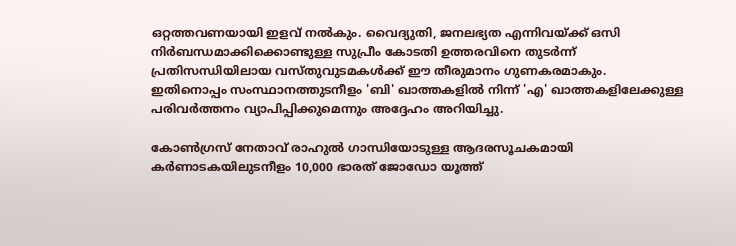ഒറ്റത്തവണയായി ഇളവ് നൽകും. വൈദ്യുതി, ജനലഭ്യത എന്നിവയ്ക്ക് ഒസി നിർബന്ധമാക്കിക്കൊണ്ടുള്ള സുപ്രീം കോടതി ഉത്തരവിനെ തുടർന്ന് പ്രതിസന്ധിയിലായ വസ്തുവുടമകൾക്ക് ഈ തീരുമാനം ഗുണകരമാകും. ഇതിനൊപ്പം സംസ്ഥാനത്തുടനീളം 'ബി' ഖാത്തകളിൽ നിന്ന് 'എ' ഖാത്തകളിലേക്കുള്ള പരിവർത്തനം വ്യാപിപ്പിക്കുമെന്നും അദ്ദേഹം അറിയിച്ചു.

കോൺഗ്രസ് നേതാവ് രാഹുൽ ഗാന്ധിയോടുള്ള ആദരസൂചകമായി കർണാടകയിലുടനീളം 10,000 ഭാരത് ജോഡോ യൂത്ത്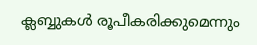ക്ലബ്ബുകൾ രൂപീകരിക്കുമെന്നും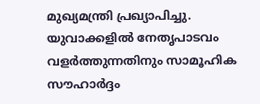മുഖ്യമന്ത്രി പ്രഖ്യാപിച്ചു. യുവാക്കളിൽ നേതൃപാടവം വളർത്തുന്നതിനും സാമൂഹിക സൗഹാർദ്ദം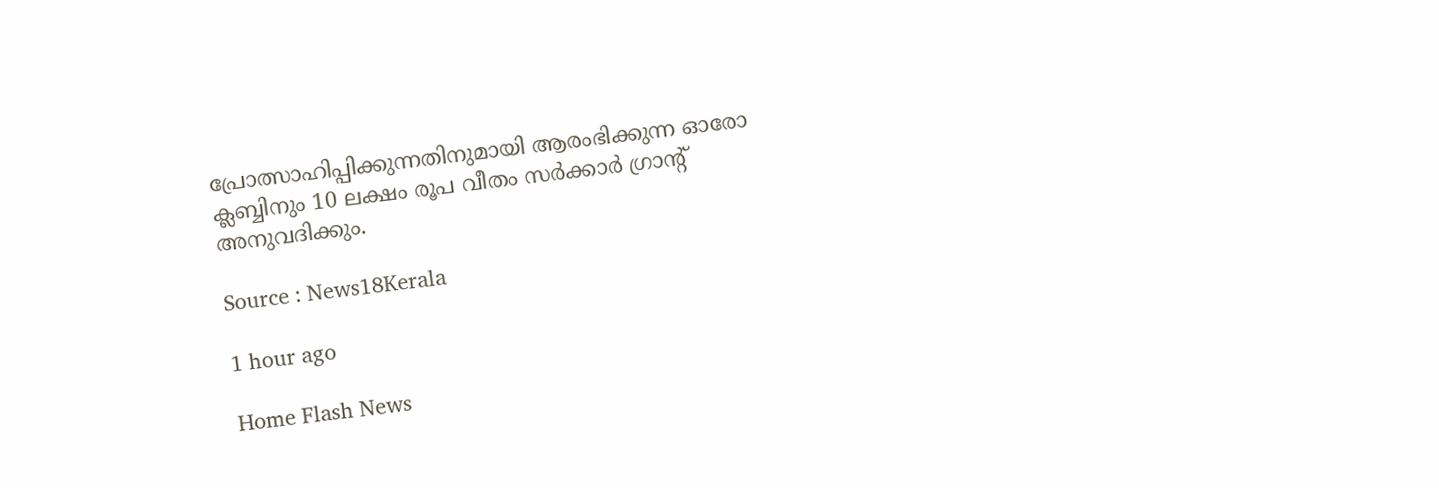പ്രോത്സാഹിപ്പിക്കുന്നതിനുമായി ആരംഭിക്കുന്ന ഓരോ ക്ലബ്ബിനും 10 ലക്ഷം രൂപ വീതം സർക്കാർ ഗ്രാന്റ് അനുവദിക്കും.

Source : News18Kerala

1 hour ago

Home Flash News